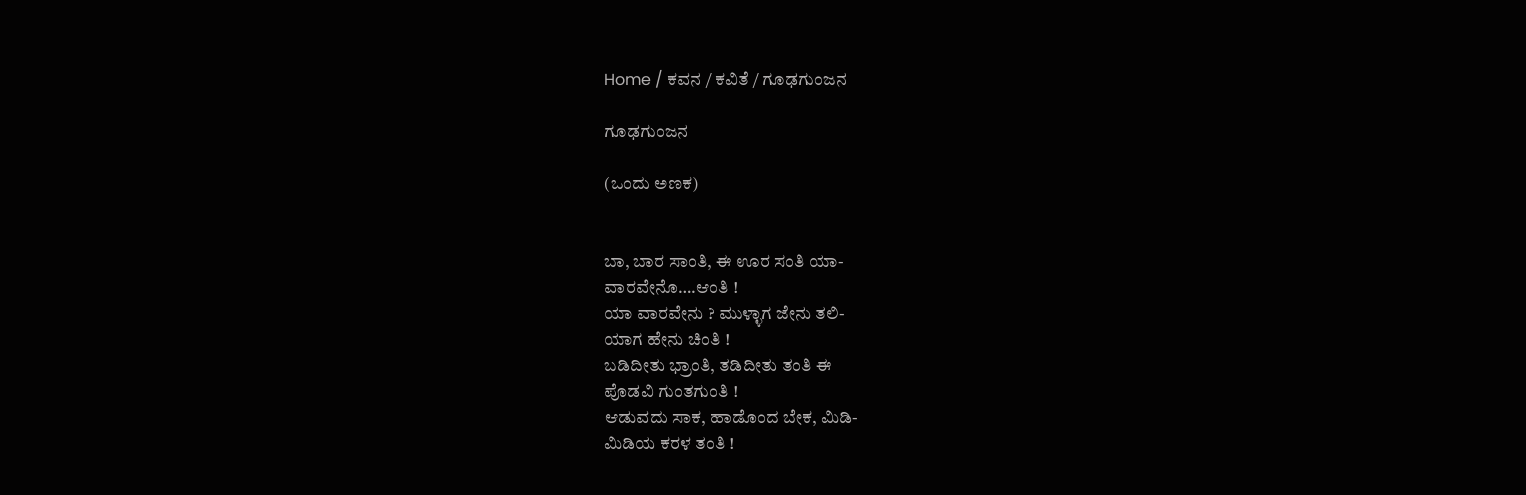Home / ಕವನ / ಕವಿತೆ / ಗೂಢಗುಂಜನ

ಗೂಢಗುಂಜನ

(ಒಂದು ಅಣಕ)


ಬಾ, ಬಾರ ಸಾಂತಿ, ಈ ಊರ ಸಂತಿ ಯಾ-
ವಾರವೇನೊ….ಆಂತಿ !
ಯಾ ವಾರವೇನು ? ಮುಳ್ಳಾಗ ಜೇನು ತಲಿ-
ಯಾಗ ಹೇನು ಚಿಂತಿ !
ಬಡಿದೀತು ಭ್ರಾಂತಿ, ತಡಿದೀತು ತಂತಿ ಈ
ಪೊಡವಿ ಗುಂತಗುಂತಿ !
ಆಡುವದು ಸಾಕ, ಹಾಡೊಂದ ಬೇಕ, ಮಿಡಿ-
ಮಿಡಿಯ ಕರಳ ತಂತಿ !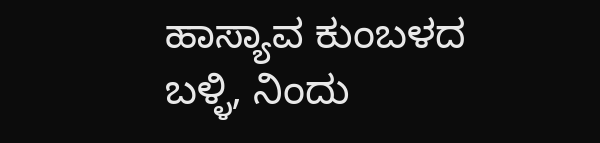ಹಾಸ್ಯಾವ ಕುಂಬಳದ ಬಳ್ಳಿ, ನಿಂದು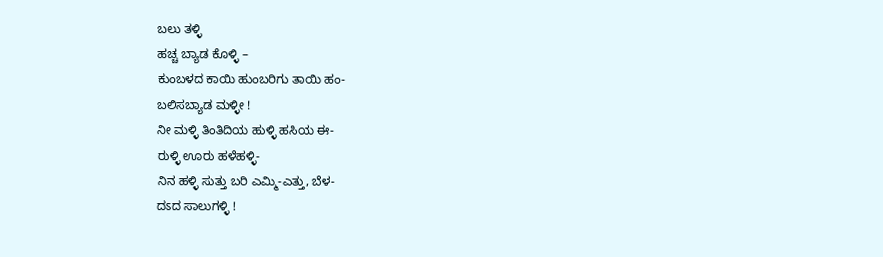ಬಲು ತಳ್ಳಿ
ಹಚ್ಚ ಬ್ಯಾಡ ಕೊಳ್ಳಿ –
ಕುಂಬಳದ ಕಾಯಿ ಹುಂಬರಿಗು ತಾಯಿ ಹಂ-
ಬಲಿಸಬ್ಯಾಡ ಮಳ್ಳೀ !
ನೀ ಮಳ್ಳಿ ತಿಂತಿದಿಯ ಹುಳ್ಳಿ ಹಸಿಯ ಈ-
ರುಳ್ಳಿ ಊರು ಹಳೆಹಳ್ಳಿ-
ನಿನ ಹಳ್ಳಿ ಸುತ್ತು ಬರಿ ಎಮ್ಮಿ-ಎತ್ತು, ಬೆಳ-
ದಽದ ಸಾಲುಗಳ್ಳಿ !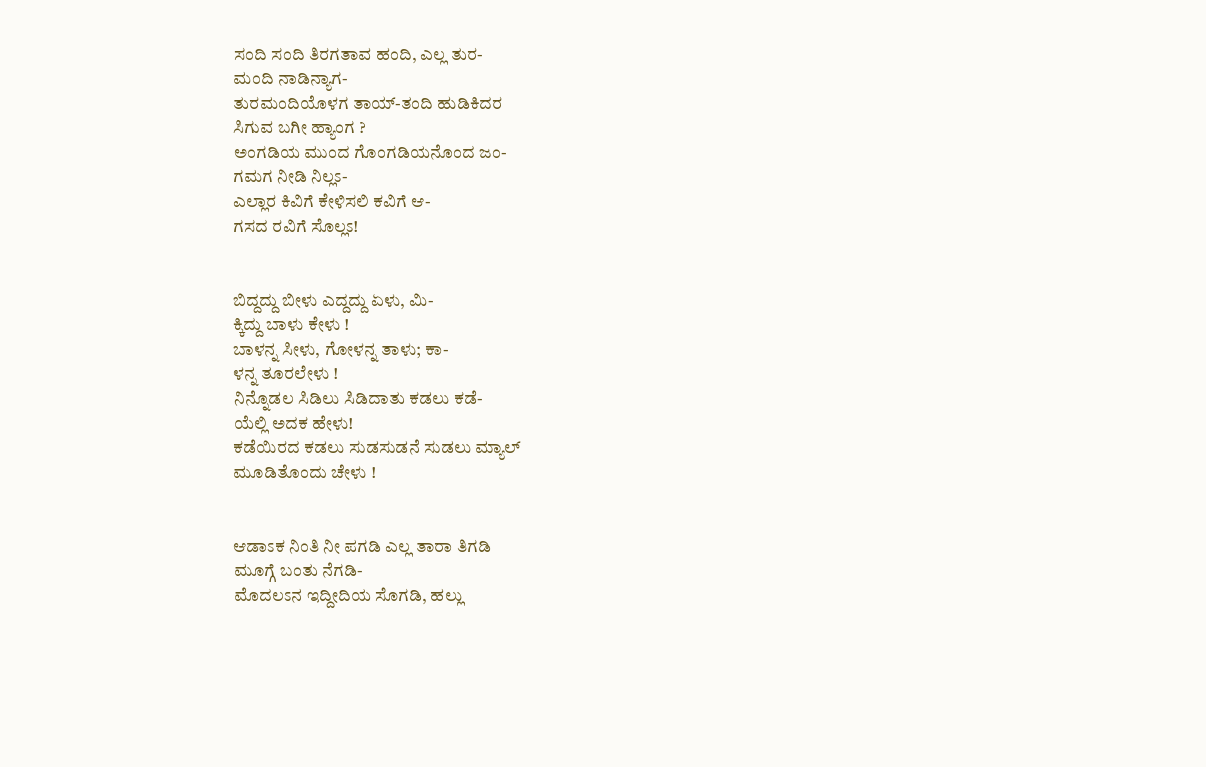ಸಂದಿ ಸಂದಿ ತಿರಗತಾವ ಹಂದಿ, ಎಲ್ಲ ತುರ-
ಮಂದಿ ನಾಡಿನ್ಯಾಗ-
ತುರಮಂದಿಯೊಳಗ ತಾಯ್-ತಂದಿ ಹುಡಿಕಿದರ
ಸಿಗುವ ಬಗೀ ಹ್ಯಾಂಗ ?
ಅಂಗಡಿಯ ಮುಂದ ಗೊಂಗಡಿಯನೊಂದ ಜಂ-
ಗಮಗ ನೀಡಿ ನಿಲ್ಲಽ-
ಎಲ್ಲಾರ ಕಿವಿಗೆ ಕೇಳಿಸಲಿ ಕವಿಗೆ ಆ-
ಗಸದ ರವಿಗೆ ಸೊಲ್ಲಽ!


ಬಿದ್ದದ್ದು ಬೀಳು ಎದ್ದದ್ದು ಏಳು, ಮಿ-
ಕ್ಕಿದ್ದು ಬಾಳು ಕೇಳು !
ಬಾಳನ್ನ ಸೀಳು, ಗೋಳನ್ನ ತಾಳು; ಕಾ-
ಳನ್ನ ತೂರಲೇಳು !
ನಿನ್ನೊಡಲ ಸಿಡಿಲು ಸಿಡಿದಾತು ಕಡಲು ಕಡೆ-
ಯೆಲ್ಲಿ ಅದಕ ಹೇಳು!
ಕಡೆಯಿರದ ಕಡಲು ಸುಡಸುಡನೆ ಸುಡಲು ಮ್ಯಾಲ್
ಮೂಡಿತೊಂದು ಚೇಳು !


ಆಡಾಽಕ ನಿಂತಿ ನೀ ಪಗಡಿ ಎಲ್ಲ ತಾರಾ ತಿಗಡಿ
ಮೂಗ್ಗೆ ಬಂತು ನೆಗಡಿ-
ಮೊದಲಽನ ಇದ್ದೀದಿಯ ಸೊಗಡಿ, ಹಲ್ಲು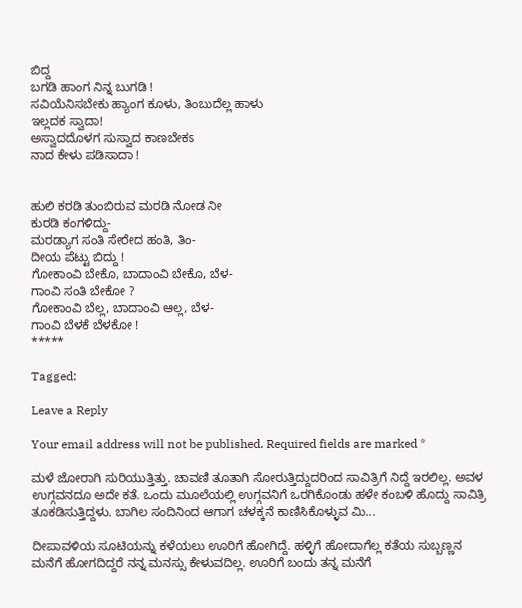ಬಿದ್ದ
ಬಗಡಿ ಹಾಂಗ ನಿನ್ನ ಬುಗಡಿ !
ಸವಿಯೆನಿಸಬೇಕು ಹ್ಯಾಂಗ ಕೂಳು, ತಿಂಬುದೆಲ್ಲ ಹಾಳು
ಇಲ್ಲದಕ ಸ್ವಾದಾ!
ಅಸ್ವಾದದೊಳಗ ಸುಸ್ವಾದ ಕಾಣಬೇಕಽ
ನಾದ ಕೇಳು ಪಡಿಸಾದಾ !


ಹುಲಿ ಕರಡಿ ತುಂಬಿರುವ ಮರಡಿ ನೋಡ ನೀ
ಕುರಡಿ ಕಂಗಳಿದ್ದು-
ಮರಡ್ಯಾಗ ಸಂತಿ ಸೇರೇದ ಹಂತಿ, ತಿಂ-
ದೀಯ ಪೆಟ್ಟು ಬಿದ್ದು !
ಗೋಕಾಂವಿ ಬೇಕೊ, ಬಾದಾಂವಿ ಬೇಕೊ, ಬೆಳ-
ಗಾಂವಿ ಸಂತಿ ಬೇಕೋ ?
ಗೋಕಾಂವಿ ಬೆಲ್ಲ, ಬಾದಾಂವಿ ಆಲ್ಲ, ಬೆಳ-
ಗಾಂವಿ ಬೆಳಕೆ ಬೆಳಕೋ !
*****

Tagged:

Leave a Reply

Your email address will not be published. Required fields are marked *

ಮಳೆ ಜೋರಾಗಿ ಸುರಿಯುತ್ತಿತ್ತು. ಚಾವಣಿ ತೂತಾಗಿ ಸೋರುತ್ತಿದ್ದುದರಿಂದ ಸಾವಿತ್ರಿಗೆ ನಿದ್ದೆ ಇರಲಿಲ್ಲ. ಅವಳ ಉಗ್ಗವನದೂ ಅದೇ ಕತೆ. ಒಂದು ಮೂಲೆಯಲ್ಲಿ ಉಗ್ಗವನಿಗೆ ಒರಗಿಕೊಂಡು ಹಳೇ ಕಂಬಳಿ ಹೊದ್ದು ಸಾವಿತ್ರಿ ತೂಕಡಿಸುತ್ತಿದ್ದಳು. ಬಾಗಿಲ ಸಂದಿನಿಂದ ಆಗಾಗ ಚಳಕ್ಕನೆ ಕಾಣಿಸಿಕೊಳ್ಳುವ ಮಿ...

ದೀಪಾವಳಿಯ ಸೂಟಿಯನ್ನು ಕಳೆಯಲು ಊರಿಗೆ ಹೋಗಿದ್ದೆ. ಹಳ್ಳಿಗೆ ಹೋದಾಗೆಲ್ಲ ಕತೆಯ ಸುಬ್ಬಣ್ಣನ ಮನೆಗೆ ಹೋಗದಿದ್ದರೆ ನನ್ನ ಮನಸ್ಸು ಕೇಳುವದಿಲ್ಲ. ಊರಿಗೆ ಬಂದು ತನ್ನ ಮನೆಗೆ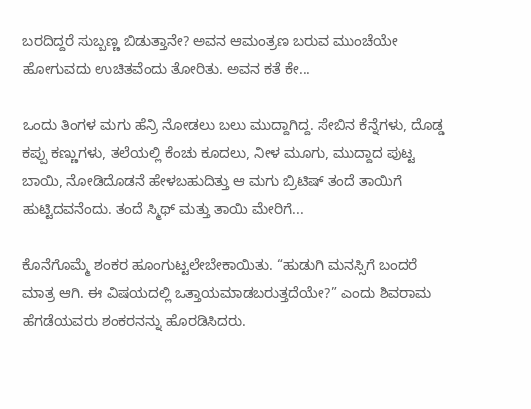ಬರದಿದ್ದರೆ ಸುಬ್ಬಣ್ಣ ಬಿಡುತ್ತಾನೇ? ಅವನ ಆಮಂತ್ರಣ ಬರುವ ಮುಂಚೆಯೇ ಹೋಗುವದು ಉಚಿತವೆಂದು ತೋರಿತು. ಅವನ ಕತೆ ಕೇ...

ಒಂದು ತಿಂಗಳ ಮಗು ಹೆನ್ರಿ ನೋಡಲು ಬಲು ಮುದ್ದಾಗಿದ್ದ. ಸೇಬಿನ ಕೆನ್ನೆಗಳು, ದೊಡ್ಡ ಕಪ್ಪು ಕಣ್ಣುಗಳು, ತಲೆಯಲ್ಲಿ ಕೆಂಚು ಕೂದಲು, ನೀಳ ಮೂಗು, ಮುದ್ದಾದ ಪುಟ್ಟ ಬಾಯಿ, ನೋಡಿದೊಡನೆ ಹೇಳಬಹುದಿತ್ತು ಆ ಮಗು ಬ್ರಿಟಿಷ್ ತಂದೆ ತಾಯಿಗೆ ಹುಟ್ಟಿದವನೆಂದು. ತಂದೆ ಸ್ಮಿಥ್ ಮತ್ತು ತಾಯಿ ಮೇರಿಗೆ...

ಕೊನೆಗೊಮ್ಮೆ ಶಂಕರ ಹೂಂಗುಟ್ಟಲೇಬೇಕಾಯಿತು. “ಹುಡುಗಿ ಮನಸ್ಸಿಗೆ ಬಂದರೆ ಮಾತ್ರ ಆಗಿ. ಈ ವಿಷಯದಲ್ಲಿ ಒತ್ತಾಯಮಾಡಬರುತ್ತದೆಯೇ?” ಎಂದು ಶಿವರಾಮ ಹೆಗಡೆಯವರು ಶಂಕರನನ್ನು ಹೊರಡಿಸಿದರು.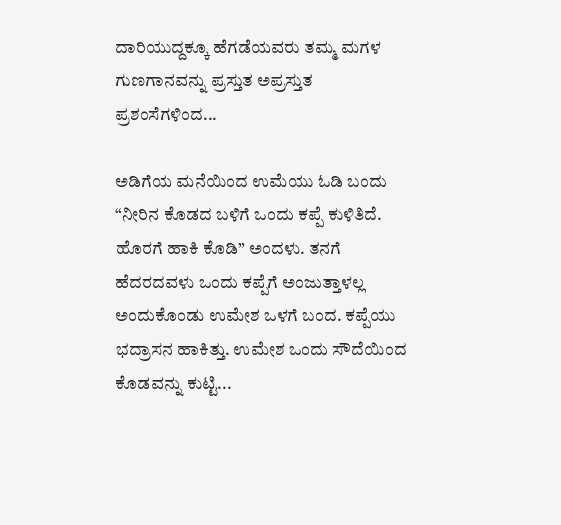ದಾರಿಯುದ್ದಕ್ಕೂ ಹೆಗಡೆಯವರು ತಮ್ಮ ಮಗಳ ಗುಣಗಾನವನ್ನು ಪ್ರಸ್ತುತ ಅಪ್ರಸ್ತುತ ಪ್ರಶಂಸೆಗಳಿಂದ...

ಅಡಿಗೆಯ ಮನೆಯಿಂದ ಉಮೆಯು ಓಡಿ ಬಂದು “ನೀರಿನ ಕೊಡದ ಬಳಿಗೆ ಒಂದು ಕಪ್ಪೆ ಕುಳಿತಿದೆ. ಹೊರಗೆ ಹಾಕಿ ಕೊಡಿ” ಅಂದಳು. ತನಗೆ ಹೆದರದವಳು ಒಂದು ಕಪ್ಪೆಗೆ ಅಂಜುತ್ತಾಳಲ್ಲ ಅಂದುಕೊಂಡು ಉಮೇಶ ಒಳಗೆ ಬಂದ. ಕಪ್ಪೆಯು ಭದ್ರಾಸನ ಹಾಕಿತ್ತು. ಉಮೇಶ ಒಂದು ಸೌದೆಯಿಂದ ಕೊಡವನ್ನು ಕುಟ್ಟಿ...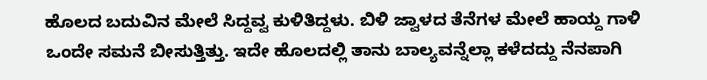ಹೊಲದ ಬದುವಿನ ಮೇಲೆ ಸಿದ್ದವ್ವ ಕುಳಿತಿದ್ದಳು. ಬಿಳಿ ಜ್ವಾಳದ ತೆನೆಗಳ ಮೇಲೆ ಹಾಯ್ದ ಗಾಳಿ ಒಂದೇ ಸಮನೆ ಬೀಸುತ್ತಿತ್ತು. ಇದೇ ಹೊಲದಲ್ಲಿ ತಾನು ಬಾಲ್ಯವನ್ನೆಲ್ಲಾ ಕಳೆದದ್ದು ನೆನಪಾಗಿ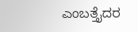ಎಂಬತ್ತೈದರ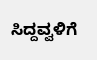ಸಿದ್ದವ್ವಳಿಗೆ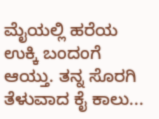ಮೈಯಲ್ಲಿ ಹರೆಯ ಉಕ್ಕಿ ಬಂದಂಗೆ ಆಯ್ತು. ತನ್ನ ಸೊರಗಿ ತೆಳುವಾದ ಕೈ ಕಾಲು...